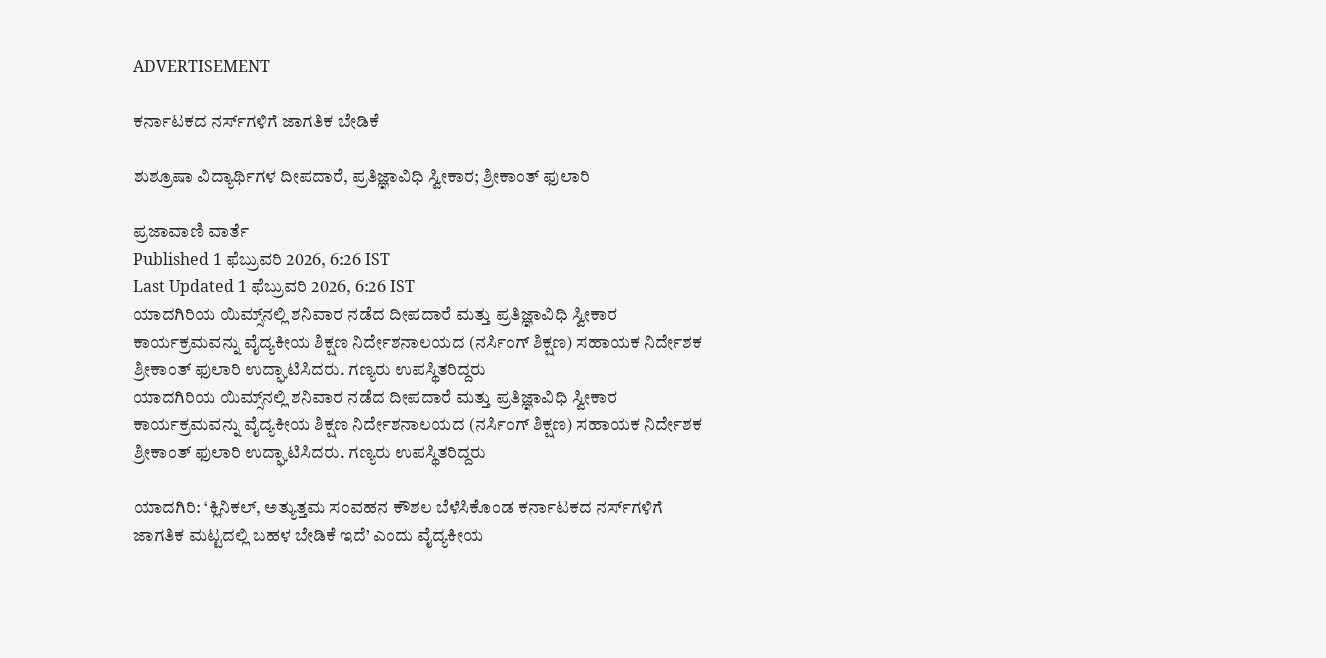ADVERTISEMENT

ಕರ್ನಾಟಕದ ನರ್ಸ್‌ಗಳಿಗೆ ಜಾಗತಿಕ ಬೇಡಿಕೆ

ಶುಶ್ರೂಷಾ ವಿದ್ಯಾರ್ಥಿಗಳ ದೀಪದಾರೆ, ಪ್ರತಿಜ್ಞಾವಿಧಿ ಸ್ವೀಕಾರ; ಶ್ರೀಕಾಂತ್ ಫುಲಾರಿ

ಪ್ರಜಾವಾಣಿ ವಾರ್ತೆ
Published 1 ಫೆಬ್ರುವರಿ 2026, 6:26 IST
Last Updated 1 ಫೆಬ್ರುವರಿ 2026, 6:26 IST
ಯಾದಗಿರಿಯ ಯಿಮ್ಸ್‌ನಲ್ಲಿ ಶನಿವಾರ ನಡೆದ ದೀಪದಾರೆ ಮತ್ತು ಪ್ರತಿಜ್ಞಾವಿಧಿ ಸ್ವೀಕಾರ ಕಾರ್ಯಕ್ರಮವನ್ನು ವೈದ್ಯಕೀಯ ಶಿಕ್ಷಣ ನಿರ್ದೇಶನಾಲಯದ (ನರ್ಸಿಂಗ್‌ ಶಿಕ್ಷಣ) ಸಹಾಯಕ ನಿರ್ದೇಶಕ ಶ್ರೀಕಾಂತ್ ಫುಲಾರಿ ಉದ್ಘಾಟಿಸಿದರು. ಗಣ್ಯರು ಉಪಸ್ಥಿತರಿದ್ದರು
ಯಾದಗಿರಿಯ ಯಿಮ್ಸ್‌ನಲ್ಲಿ ಶನಿವಾರ ನಡೆದ ದೀಪದಾರೆ ಮತ್ತು ಪ್ರತಿಜ್ಞಾವಿಧಿ ಸ್ವೀಕಾರ ಕಾರ್ಯಕ್ರಮವನ್ನು ವೈದ್ಯಕೀಯ ಶಿಕ್ಷಣ ನಿರ್ದೇಶನಾಲಯದ (ನರ್ಸಿಂಗ್‌ ಶಿಕ್ಷಣ) ಸಹಾಯಕ ನಿರ್ದೇಶಕ ಶ್ರೀಕಾಂತ್ ಫುಲಾರಿ ಉದ್ಘಾಟಿಸಿದರು. ಗಣ್ಯರು ಉಪಸ್ಥಿತರಿದ್ದರು

ಯಾದಗಿರಿ: ‘ಕ್ಲಿನಿಕಲ್‌, ಅತ್ಯುತ್ತಮ ಸಂವಹನ ಕೌಶಲ ಬೆಳೆಸಿಕೊಂಡ ಕರ್ನಾಟಕದ ನರ್ಸ್‌ಗಳಿಗೆ ಜಾಗತಿಕ ಮಟ್ಟದಲ್ಲಿ ಬಹಳ ಬೇಡಿಕೆ ಇದೆ’ ಎಂದು ವೈದ್ಯಕೀಯ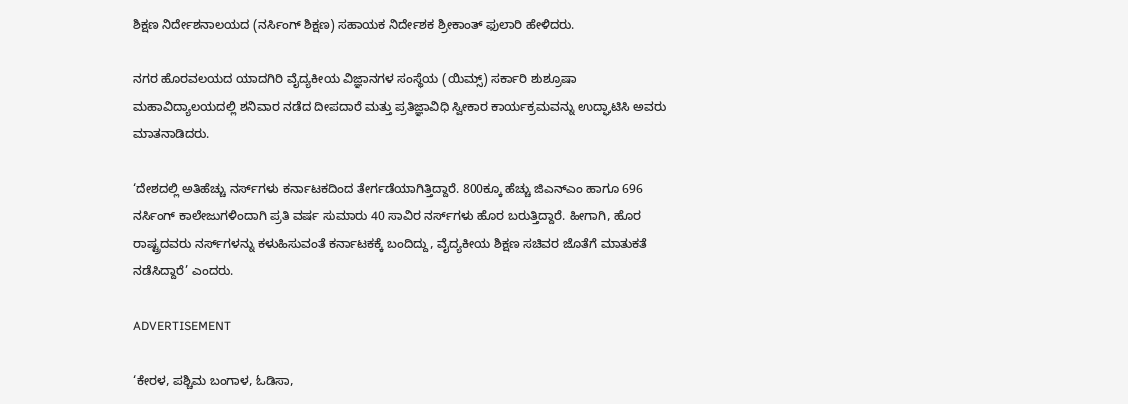ಶಿಕ್ಷಣ ನಿರ್ದೇಶನಾಲಯದ (ನರ್ಸಿಂಗ್‌ ಶಿಕ್ಷಣ) ಸಹಾಯಕ ನಿರ್ದೇಶಕ ಶ್ರೀಕಾಂತ್ ಫುಲಾರಿ ಹೇಳಿದರು.

ನಗರ ಹೊರವಲಯದ ಯಾದಗಿರಿ ವೈದ್ಯಕೀಯ ವಿಜ್ಞಾನಗಳ ಸಂಸ್ಥೆಯ (ಯಿಮ್ಸ್‌) ಸರ್ಕಾರಿ ಶುಶ್ರೂಷಾ ಮಹಾವಿದ್ಯಾಲಯದಲ್ಲಿ ಶನಿವಾರ ನಡೆದ ದೀಪದಾರೆ ಮತ್ತು ಪ್ರತಿಜ್ಞಾವಿಧಿ ಸ್ವೀಕಾರ ಕಾರ್ಯಕ್ರಮವನ್ನು ಉದ್ಘಾಟಿಸಿ ಅವರು ಮಾತನಾಡಿದರು.

‘ದೇಶದಲ್ಲಿ ಅತಿಹೆಚ್ಚು ನರ್ಸ್‌ಗಳು ಕರ್ನಾಟಕದಿಂದ ತೇರ್ಗಡೆಯಾಗಿತ್ತಿದ್ದಾರೆ. 800ಕ್ಕೂ ಹೆಚ್ಚು ಜಿಎನ್‌ಎಂ ಹಾಗೂ 696 ನರ್ಸಿಂಗ್‌ ಕಾಲೇಜುಗಳಿಂದಾಗಿ ಪ್ರತಿ ವರ್ಷ ಸುಮಾರು 40 ಸಾವಿರ ನರ್ಸ್‌ಗಳು ಹೊರ ಬರುತ್ತಿದ್ದಾರೆ. ಹೀಗಾಗಿ, ಹೊರ ರಾಷ್ಟ್ರದವರು ನರ್ಸ್‌ಗಳನ್ನು ಕಳುಹಿಸುವಂತೆ ಕರ್ನಾಟಕಕ್ಕೆ ಬಂದಿದ್ದು, ವೈದ್ಯಕೀಯ ಶಿಕ್ಷಣ ಸಚಿವರ ಜೊತೆಗೆ ಮಾತುಕತೆ ನಡೆಸಿದ್ದಾರೆ’ ಎಂದರು.

ADVERTISEMENT

‘ಕೇರಳ, ಪಶ್ಚಿಮ ಬಂಗಾಳ, ಓಡಿಸಾ,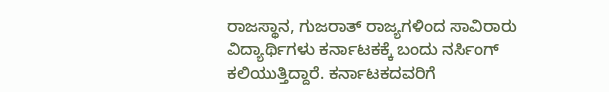ರಾಜಸ್ಥಾನ, ಗುಜರಾತ್ ರಾಜ್ಯಗಳಿಂದ ಸಾವಿರಾರು ವಿದ್ಯಾರ್ಥಿಗಳು ಕರ್ನಾಟಕಕ್ಕೆ ಬಂದು ನರ್ಸಿಂಗ್ ಕಲಿಯುತ್ತಿದ್ದಾರೆ. ಕರ್ನಾಟಕದವರಿಗೆ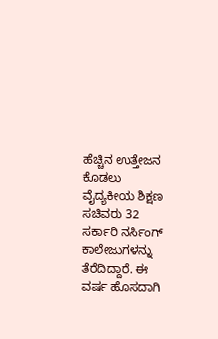ಹೆಚ್ಚಿನ ಉತ್ತೇಜನ ಕೊಡಲು ವೈದ್ಯಕೀಯ ಶಿಕ್ಷಣ ಸಚಿವರು 32 ಸರ್ಕಾರಿ ನರ್ಸಿಂಗ್ ಕಾಲೇಜುಗಳನ್ನು ತೆರೆದಿದ್ದಾರೆ. ಈ ವರ್ಷ ಹೊಸದಾಗಿ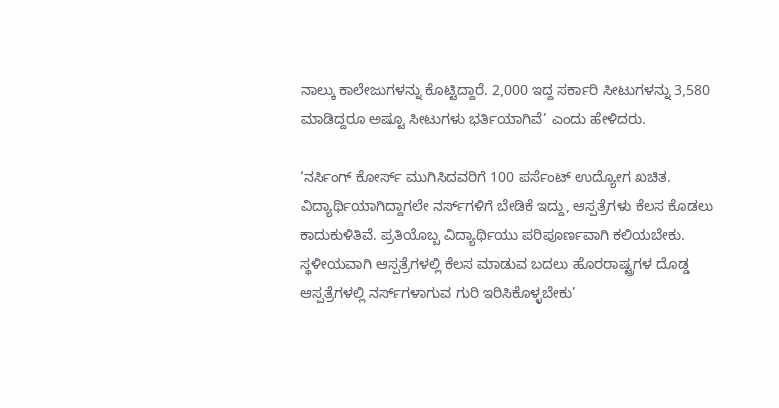ನಾಲ್ಕು ಕಾಲೇಜುಗಳನ್ನು ಕೊಟ್ಟಿದ್ದಾರೆ. 2,000 ಇದ್ದ ಸರ್ಕಾರಿ ಸೀಟುಗಳನ್ನು 3,580 ಮಾಡಿದ್ದರೂ ಅಷ್ಟೂ ಸೀಟುಗಳು ಭರ್ತಿಯಾಗಿವೆ’ ಎಂದು ಹೇಳಿದರು.

‘ನರ್ಸಿಂಗ್ ಕೋರ್ಸ್‌ ಮುಗಿಸಿದವರಿಗೆ 100 ಪರ್ಸೆಂಟ್ ಉದ್ಯೋಗ ಖಚಿತ. ವಿದ್ಯಾರ್ಥಿಯಾಗಿದ್ದಾಗಲೇ ನರ್ಸ್‌ಗಳಿಗೆ ಬೇಡಿಕೆ ಇದ್ದು, ಆಸ್ಪತ್ರೆಗಳು ಕೆಲಸ ಕೊಡಲು ಕಾದುಕುಳಿತಿವೆ. ಪ್ರತಿಯೊಬ್ಬ ವಿದ್ಯಾರ್ಥಿಯು ಪರಿಪೂರ್ಣವಾಗಿ ಕಲಿಯಬೇಕು. ಸ್ಥಳೀಯವಾಗಿ ಆಸ್ಪತ್ರೆಗಳಲ್ಲಿ ಕೆಲಸ ಮಾಡುವ ಬದಲು ಹೊರರಾಷ್ಟ್ರಗಳ ದೊಡ್ಡ ಆಸ್ಪತ್ರೆಗಳಲ್ಲಿ ನರ್ಸ್‌ಗಳಾಗುವ ಗುರಿ ಇರಿಸಿಕೊಳ್ಳಬೇಕು’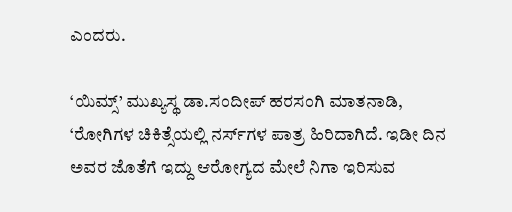ಎಂದರು.

‘ಯಿಮ್ಸ್’ ಮುಖ್ಯಸ್ಥ ಡಾ.ಸಂದೀಪ್ ಹರಸಂಗಿ ಮಾತನಾಡಿ, ‘ರೋಗಿಗಳ ಚಿಕಿತ್ಸೆಯಲ್ಲಿ ನರ್ಸ್‌ಗಳ ಪಾತ್ರ ಹಿರಿದಾಗಿದೆ. ಇಡೀ ದಿನ ಅವರ ಜೊತೆಗೆ ಇದ್ದು ಆರೋಗ್ಯದ ಮೇಲೆ ನಿಗಾ ಇರಿಸುವ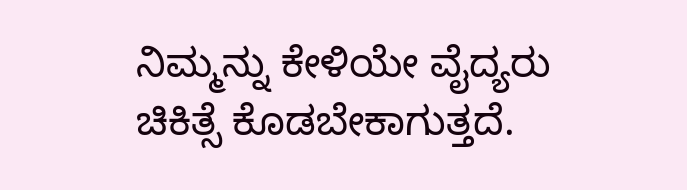ನಿಮ್ಮನ್ನು ಕೇಳಿಯೇ ವೈದ್ಯರು ಚಿಕಿತ್ಸೆ ಕೊಡಬೇಕಾಗುತ್ತದೆ.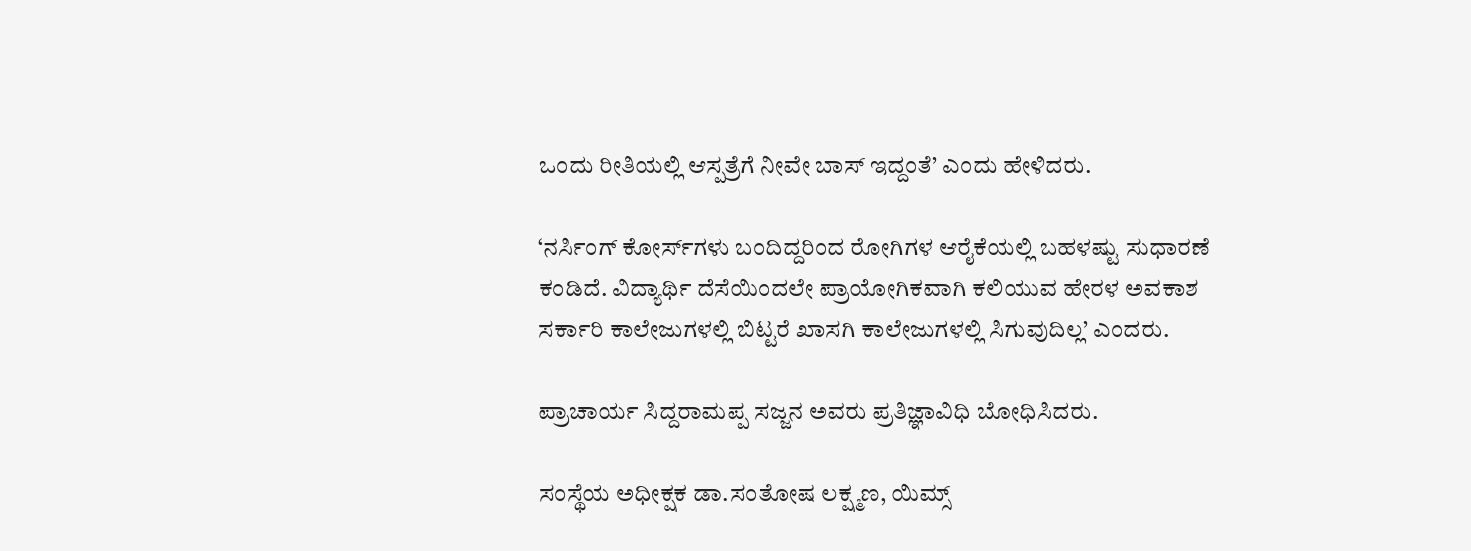ಒಂದು ರೀತಿಯಲ್ಲಿ ಆಸ್ಪತ್ರೆಗೆ ನೀವೇ ಬಾಸ್ ಇದ್ದಂತೆ’ ಎಂದು ಹೇಳಿದರು.

‘ನರ್ಸಿಂಗ್ ಕೋರ್ಸ್‌ಗಳು ಬಂದಿದ್ದರಿಂದ ರೋಗಿಗಳ ಆರೈಕೆಯಲ್ಲಿ ಬಹಳಷ್ಟು ಸುಧಾರಣೆ ಕಂಡಿದೆ. ವಿದ್ಯಾರ್ಥಿ ದೆಸೆಯಿಂದಲೇ ಪ್ರಾಯೋಗಿಕವಾಗಿ ಕಲಿಯುವ ಹೇರಳ ಅವಕಾಶ ಸರ್ಕಾರಿ ಕಾಲೇಜುಗಳಲ್ಲಿ ಬಿಟ್ಟರೆ ಖಾಸಗಿ ಕಾಲೇಜುಗಳಲ್ಲಿ ಸಿಗುವುದಿಲ್ಲ’ ಎಂದರು.

ಪ್ರಾಚಾರ್ಯ ಸಿದ್ದರಾಮಪ್ಪ ಸಜ್ಜನ ಅವರು ಪ್ರತಿಜ್ಞಾವಿಧಿ ಬೋಧಿಸಿದರು.

ಸಂಸ್ಥೆಯ ಅಧೀಕ್ಷಕ ಡಾ.ಸಂತೋಷ ಲಕ್ಷ್ಮಣ, ಯಿಮ್ಸ್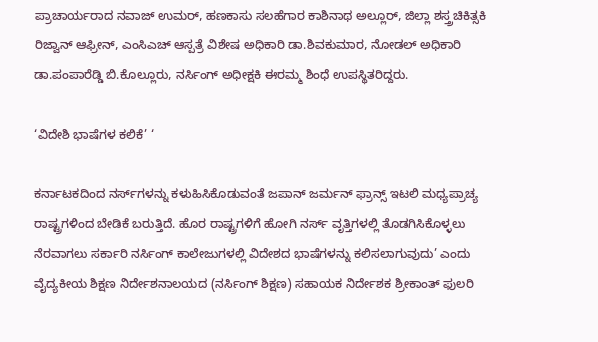ಪ್ರಾಚಾರ್ಯರಾದ ನವಾಜ್ ಉಮರ್, ಹಣಕಾಸು ಸಲಹೆಗಾರ ಕಾಶಿನಾಥ ಅಲ್ಲೂರ್, ಜಿಲ್ಲಾ ಶಸ್ತ್ರಚಿಕಿತ್ಸಕಿ ರಿಜ್ವಾನ್ ಆಫ್ರೀನ್, ಎಂಸಿಎಚ್‌ ಆಸ್ಪತ್ರೆ ವಿಶೇಷ ಅಧಿಕಾರಿ ಡಾ.ಶಿವಕುಮಾರ, ನೋಡಲ್ ಅಧಿಕಾರಿ ಡಾ.ಪಂಪಾರೆಡ್ಡಿ ಬಿ.ಕೊಲ್ಲೂರು, ನರ್ಸಿಂಗ್ ಅಧೀಕ್ಷಕಿ ಈರಮ್ಮ ಶಿಂಧೆ ಉಪಸ್ಥಿತರಿದ್ದರು.

‘ವಿದೇಶಿ ಭಾಷೆಗಳ ಕಲಿಕೆ’ ‘

ಕರ್ನಾಟಕದಿಂದ ನರ್ಸ್‌ಗಳನ್ನು ಕಳುಹಿಸಿಕೊಡುವಂತೆ ಜಪಾನ್ ಜರ್ಮನ್ ಫ್ರಾನ್ಸ್ ಇಟಲಿ ಮಧ್ಯಪ್ರಾಚ್ಯ ರಾಷ್ಟ್ರಗಳಿಂದ ಬೇಡಿಕೆ ಬರುತ್ತಿದೆ. ಹೊರ ರಾಷ್ಟ್ರಗಳಿಗೆ ಹೋಗಿ ನರ್ಸ್‌ ವೃತ್ತಿಗಳಲ್ಲಿ ತೊಡಗಿಸಿಕೊಳ್ಳಲು ನೆರವಾಗಲು ಸರ್ಕಾರಿ ನರ್ಸಿಂಗ್ ಕಾಲೇಜುಗಳಲ್ಲಿ ವಿದೇಶದ ಭಾಷೆಗಳನ್ನು ಕಲಿಸಲಾಗುವುದು’ ಎಂದು ವೈದ್ಯಕೀಯ ಶಿಕ್ಷಣ ನಿರ್ದೇಶನಾಲಯದ (ನರ್ಸಿಂಗ್‌ ಶಿಕ್ಷಣ) ಸಹಾಯಕ ನಿರ್ದೇಶಕ ಶ್ರೀಕಾಂತ್ ಫುಲರಿ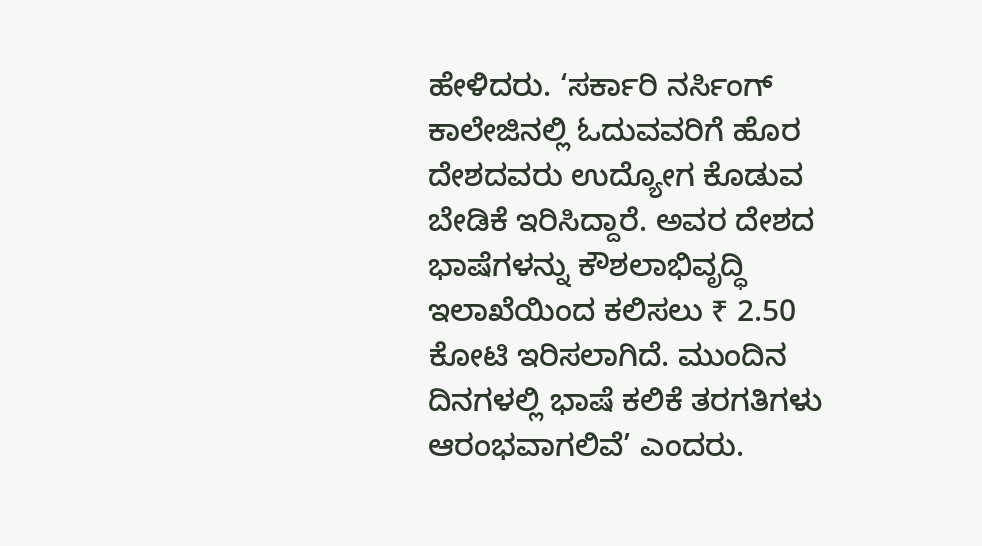ಹೇಳಿದರು. ‘ಸರ್ಕಾರಿ ನರ್ಸಿಂಗ್‌ ಕಾಲೇಜಿನಲ್ಲಿ ಓದುವವರಿಗೆ ಹೊರ ದೇಶದವರು ಉದ್ಯೋಗ ಕೊಡುವ ಬೇಡಿಕೆ ಇರಿಸಿದ್ದಾರೆ. ಅವರ ದೇಶದ ಭಾಷೆಗಳನ್ನು ಕೌಶಲಾಭಿವೃದ್ಧಿ ಇಲಾಖೆಯಿಂದ ಕಲಿಸಲು ₹ 2.50 ಕೋಟಿ ಇರಿಸಲಾಗಿದೆ. ಮುಂದಿನ ದಿನಗಳಲ್ಲಿ ಭಾಷೆ ಕಲಿಕೆ ತರಗತಿಗಳು ಆರಂಭವಾಗಲಿವೆ’ ಎಂದರು.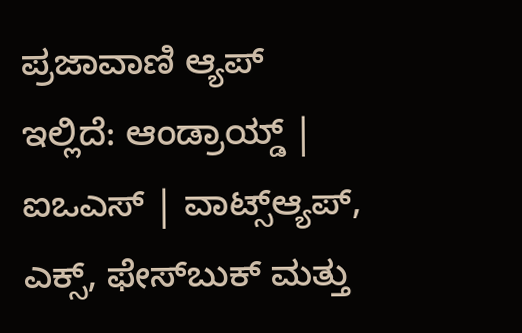ಪ್ರಜಾವಾಣಿ ಆ್ಯಪ್ ಇಲ್ಲಿದೆ: ಆಂಡ್ರಾಯ್ಡ್ | ಐಒಎಸ್ | ವಾಟ್ಸ್ಆ್ಯಪ್, ಎಕ್ಸ್, ಫೇಸ್‌ಬುಕ್ ಮತ್ತು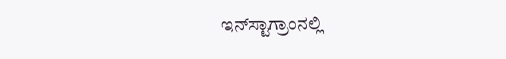ಇನ್‌ಸ್ಟಾಗ್ರಾಂನಲ್ಲಿ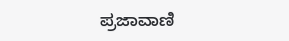ಪ್ರಜಾವಾಣಿ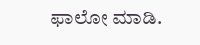ಫಾಲೋ ಮಾಡಿ.